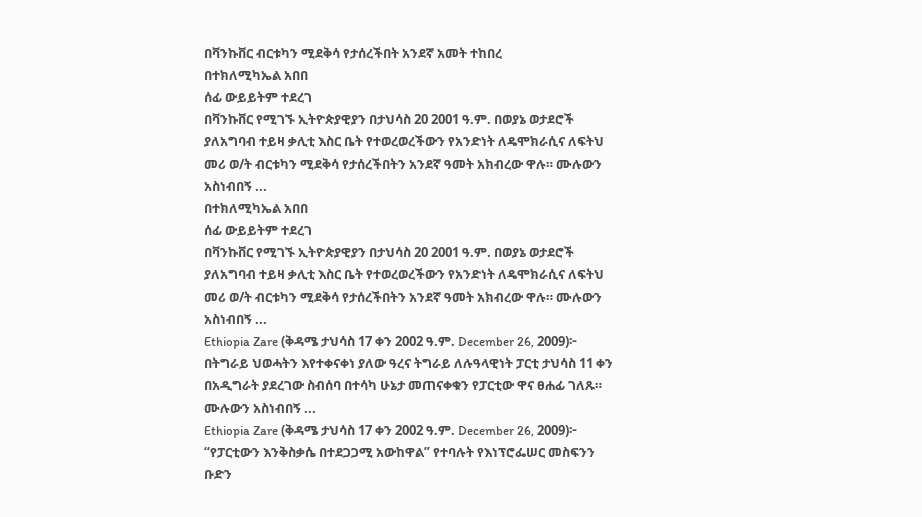በቫንኩቨር ብርቱካን ሚደቅሳ የታሰረችበት አንደኛ አመት ተከበረ
በተክለሚካኤል አበበ
ሰፊ ውይይትም ተደረገ
በቫንኩቨር የሚገኙ ኢትዮጵያዊያን በታህሳስ 20 2001 ዓ.ም. በወያኔ ወታደሮች ያለአግባብ ተይዛ ቃሊቲ እስር ቤት የተወረወረችውን የአንድነት ለዴሞክራሲና ለፍትህ መሪ ወ/ት ብርቱካን ሚደቅሳ የታሰረችበትን አንደኛ ዓመት አክብረው ዋሉ። ሙሉውን አስነብበኝ ...
በተክለሚካኤል አበበ
ሰፊ ውይይትም ተደረገ
በቫንኩቨር የሚገኙ ኢትዮጵያዊያን በታህሳስ 20 2001 ዓ.ም. በወያኔ ወታደሮች ያለአግባብ ተይዛ ቃሊቲ እስር ቤት የተወረወረችውን የአንድነት ለዴሞክራሲና ለፍትህ መሪ ወ/ት ብርቱካን ሚደቅሳ የታሰረችበትን አንደኛ ዓመት አክብረው ዋሉ። ሙሉውን አስነብበኝ ...
Ethiopia Zare (ቅዳሜ ታህሳስ 17 ቀን 2002 ዓ.ም. December 26, 2009)፦ በትግራይ ህወሓትን እየተቀናቀነ ያለው ዓረና ትግራይ ለሉዓላዊነት ፓርቲ ታህሳስ 11 ቀን በአዲግራት ያደረገው ስብሰባ በተሳካ ሁኔታ መጠናቀቁን የፓርቲው ዋና ፀሐፊ ገለጹ። ሙሉውን አስነብበኝ ...
Ethiopia Zare (ቅዳሜ ታህሳስ 17 ቀን 2002 ዓ.ም. December 26, 2009)፦ “የፓርቲውን እንቅስቃሴ በተደጋጋሚ አውከዋል” የተባሉት የእነፕሮፌሠር መስፍንን ቡድን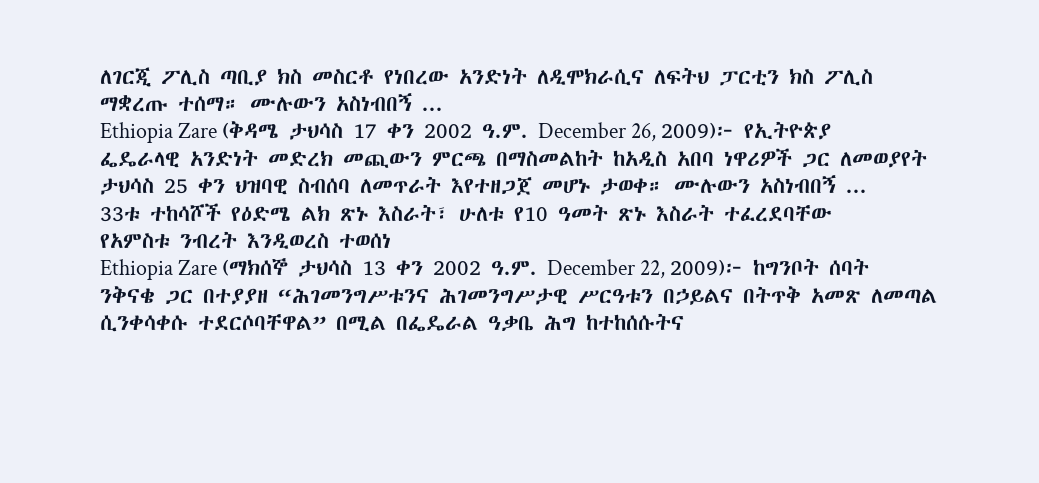ለገርጂ ፖሊስ ጣቢያ ክስ መስርቶ የነበረው አንድነት ለዲሞክራሲና ለፍትህ ፓርቲን ክስ ፖሊስ ማቋረጡ ተሰማ። ሙሉውን አስነብበኝ ...
Ethiopia Zare (ቅዳሜ ታህሳስ 17 ቀን 2002 ዓ.ም. December 26, 2009)፦ የኢትዮጵያ ፌዴራላዊ አንድነት መድረክ መጪውን ምርጫ በማስመልከት ከአዲስ አበባ ነዋሪዎች ጋር ለመወያየት ታህሳስ 25 ቀን ህዝባዊ ስብሰባ ለመጥራት እየተዘጋጀ መሆኑ ታወቀ። ሙሉውን አስነብበኝ ...
33ቱ ተከሳሾች የዕድሜ ልክ ጽኑ እስራት፣ ሁለቱ የ10 ዓመት ጽኑ እስራት ተፈረደባቸው
የአምስቱ ንብረት እንዲወረስ ተወሰነ
Ethiopia Zare (ማክሰኞ ታህሳስ 13 ቀን 2002 ዓ.ም. December 22, 2009)፦ ከግንቦት ሰባት ንቅናቄ ጋር በተያያዘ “ሕገመንግሥቱንና ሕገመንግሥታዊ ሥርዓቱን በኃይልና በትጥቅ አመጽ ለመጣል ሲንቀሳቀሱ ተደርሶባቸዋል” በሚል በፌዴራል ዓቃቤ ሕግ ከተከሰሱትና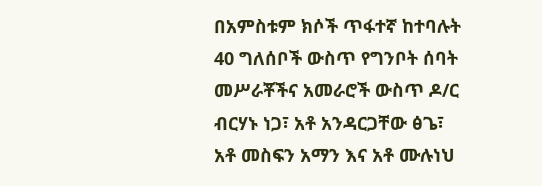በአምስቱም ክሶች ጥፋተኛ ከተባሉት 40 ግለሰቦች ውስጥ የግንቦት ሰባት መሥራቾችና አመራሮች ውስጥ ዶ/ር ብርሃኑ ነጋ፣ አቶ አንዳርጋቸው ፅጌ፣ አቶ መስፍን አማን እና አቶ ሙሉነህ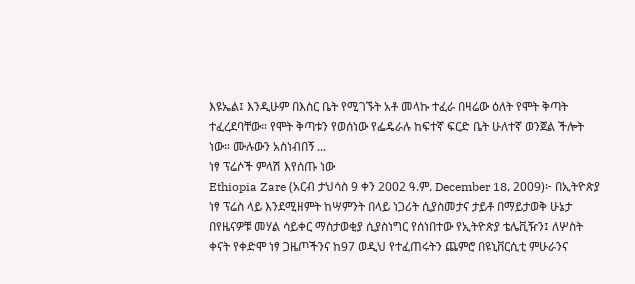እዩኤል፤ እንዲሁም በእስር ቤት የሚገኙት አቶ መላኩ ተፈራ በዛሬው ዕለት የሞት ቅጣት ተፈረደባቸው። የሞት ቅጣቱን የወሰነው የፌዴራሉ ከፍተኛ ፍርድ ቤት ሁለተኛ ወንጀል ችሎት ነው። ሙሉውን አስነብበኝ ...
ነፃ ፕሬሶች ምላሽ እየሰጡ ነው
Ethiopia Zare (አርብ ታህሳስ 9 ቀን 2002 ዓ.ም. December 18, 2009)፦ በኢትዮጵያ ነፃ ፕሬስ ላይ እንደሚዘምት ከሣምንት በላይ ነጋሪት ሲያስመታና ታይቶ በማይታወቅ ሁኔታ በየዜናዎቹ መሃል ሳይቀር ማስታወቂያ ሲያስነግር የሰነበተው የኢትዮጵያ ቴሌቪዥን፤ ለሦስት ቀናት የቀድሞ ነፃ ጋዜጦችንና ከ97 ወዲህ የተፈጠሩትን ጨምሮ በዩኒቨርሲቲ ምሁራንና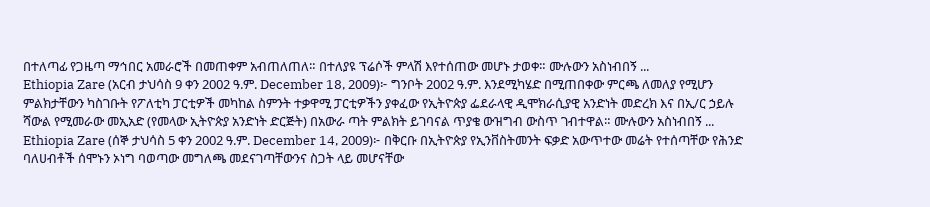በተለጣፊ የጋዜጣ ማኅበር አመራሮች በመጠቀም አብጠለጠለ። በተለያዩ ፕሬሶች ምላሽ እየተሰጠው መሆኑ ታወቀ። ሙሉውን አስነብበኝ ...
Ethiopia Zare (አርብ ታህሳስ 9 ቀን 2002 ዓ.ም. December 18, 2009)፦ ግንቦት 2002 ዓ.ም. እንደሚካሄድ በሚጠበቀው ምርጫ ለመለያ የሚሆን ምልክታቸውን ካስገቡት የፖለቲካ ፓርቲዎች መካከል ስምንት ተቃዋሚ ፓርቲዎችን ያቀፈው የኢትዮጵያ ፌደራላዊ ዲሞክራሲያዊ አንድነት መድረክ እና በኢ/ር ኃይሉ ሻውል የሚመራው መኢአድ (የመላው ኢትዮጵያ አንድነት ድርጅት) በአውራ ጣት ምልክት ይገባናል ጥያቄ ውዝግብ ውስጥ ገብተዋል። ሙሉውን አስነብበኝ ...
Ethiopia Zare (ሰኞ ታህሳስ 5 ቀን 2002 ዓ.ም. December 14, 2009)፦ በቅርቡ በኢትዮጵያ የኢንቨስትመንት ፍቃድ አውጥተው መሬት የተሰጣቸው የሕንድ ባለሀብቶች ሰሞኑን ኦነግ ባወጣው መግለጫ መደናገጣቸውንና ስጋት ላይ መሆናቸው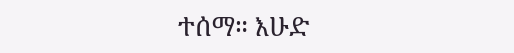ተሰማ። እሁድ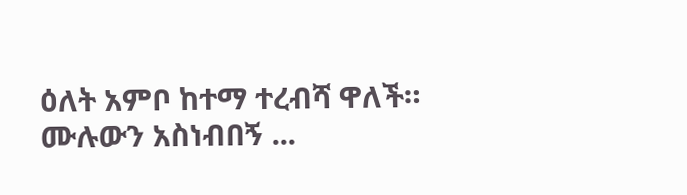ዕለት አምቦ ከተማ ተረብሻ ዋለች።
ሙሉውን አስነብበኝ ...